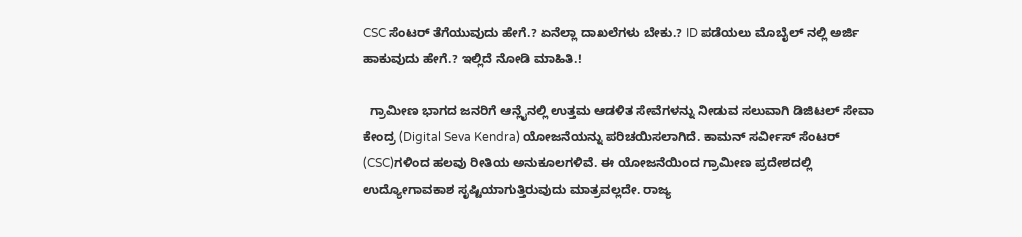CSC ಸೆಂಟರ್ ತೆಗೆಯುವುದು ಹೇಗೆ.? ಏನೆಲ್ಲಾ ದಾಖಲೆಗಳು ಬೇಕು.? ID ಪಡೆಯಲು ಮೊಬೈಲ್ ನಲ್ಲಿ ಅರ್ಜಿ ಹಾಕುವುದು ಹೇಗೆ.? ಇಲ್ಲಿದೆ ನೋಡಿ ಮಾಹಿತಿ.!

  ಗ್ರಾಮೀಣ ಭಾಗದ ಜನರಿಗೆ ಆನ್ಲೈನಲ್ಲಿ ಉತ್ತಮ ಆಡಳಿತ ಸೇವೆಗಳನ್ನು ನೀಡುವ ಸಲುವಾಗಿ ಡಿಜಿಟಲ್ ಸೇವಾ ಕೇಂದ್ರ (Digital Seva Kendra) ಯೋಜನೆಯನ್ನು ಪರಿಚಯಿಸಲಾಗಿದೆ. ಕಾಮನ್‌ ಸರ್ವೀಸ್‌ ಸೆಂಟರ್‌ (CSC)ಗಳಿಂದ ಹಲವು ರೀತಿಯ ಅನುಕೂಲಗಳಿವೆ. ಈ ಯೋಜನೆಯಿಂದ ಗ್ರಾಮೀಣ ಪ್ರದೇಶದಲ್ಲಿ ಉದ್ಯೋಗಾವಕಾಶ ಸೃಷ್ಟಿಯಾಗುತ್ತಿರುವುದು ಮಾತ್ರವಲ್ಲದೇ. ರಾಜ್ಯ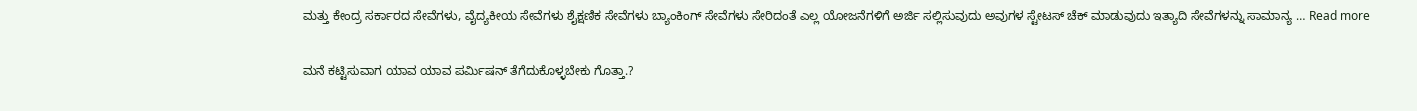ಮತ್ತು ಕೇಂದ್ರ ಸರ್ಕಾರದ ಸೇವೆಗಳು, ವೈದ್ಯಕೀಯ ಸೇವೆಗಳು ಶೈಕ್ಷಣಿಕ ಸೇವೆಗಳು ಬ್ಯಾಂಕಿಂಗ್ ಸೇವೆಗಳು ಸೇರಿದಂತೆ ಎಲ್ಲ ಯೋಜನೆಗಳಿಗೆ ಅರ್ಜಿ ಸಲ್ಲಿಸುವುದು ಅವುಗಳ ಸ್ಟೇಟಸ್ ಚೆಕ್ ಮಾಡುವುದು ಇತ್ಯಾದಿ ಸೇವೆಗಳನ್ನು ಸಾಮಾನ್ಯ … Read more

ಮನೆ ಕಟ್ಟಿಸುವಾಗ ಯಾವ ಯಾವ ಪರ್ಮಿಷನ್ ತೆಗೆದುಕೊಳ್ಳಬೇಕು ಗೊತ್ತಾ.?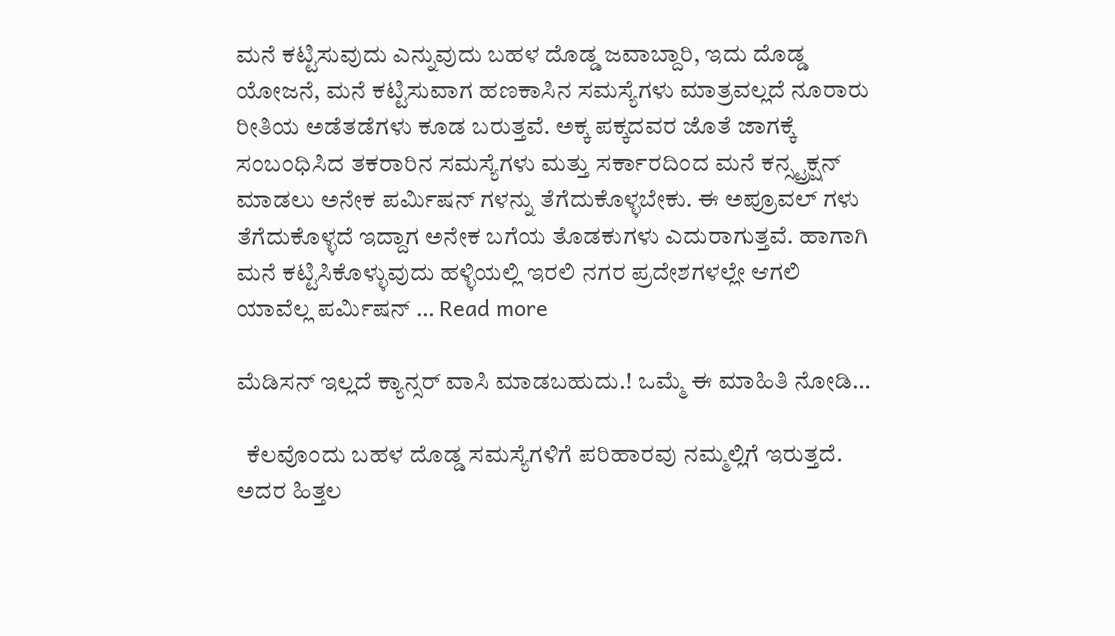ಮನೆ ಕಟ್ಟಿಸುವುದು ಎನ್ನುವುದು ಬಹಳ ದೊಡ್ಡ ಜವಾಬ್ದಾರಿ, ಇದು ದೊಡ್ಡ ಯೋಜನೆ, ಮನೆ ಕಟ್ಟಿಸುವಾಗ ಹಣಕಾಸಿನ ಸಮಸ್ಯೆಗಳು ಮಾತ್ರವಲ್ಲದೆ ನೂರಾರು ರೀತಿಯ ಅಡೆತಡೆಗಳು ಕೂಡ ಬರುತ್ತವೆ. ಅಕ್ಕ ಪಕ್ಕದವರ ಜೊತೆ ಜಾಗಕ್ಕೆ ಸಂಬಂಧಿಸಿದ ತಕರಾರಿನ ಸಮಸ್ಯೆಗಳು ಮತ್ತು ಸರ್ಕಾರದಿಂದ ಮನೆ ಕನ್ಸ್ಟ್ರಕ್ಷನ್ ಮಾಡಲು ಅನೇಕ ಪರ್ಮಿಷನ್ ಗಳನ್ನು ತೆಗೆದುಕೊಳ್ಳಬೇಕು. ಈ ಅಪ್ರೂವಲ್ ಗಳು ತೆಗೆದುಕೊಳ್ಳದೆ ಇದ್ದಾಗ ಅನೇಕ ಬಗೆಯ ತೊಡಕುಗಳು ಎದುರಾಗುತ್ತವೆ. ಹಾಗಾಗಿ ಮನೆ ಕಟ್ಟಿಸಿಕೊಳ್ಳುವುದು ಹಳ್ಳಿಯಲ್ಲಿ ಇರಲಿ ನಗರ ಪ್ರದೇಶಗಳಲ್ಲೇ ಆಗಲಿ ಯಾವೆಲ್ಲ ಪರ್ಮಿಷನ್ … Read more

ಮೆಡಿಸನ್ ಇಲ್ಲದೆ ಕ್ಯಾನ್ಸರ್ ವಾಸಿ ಮಾಡಬಹುದು.! ಒಮ್ಮೆ ಈ ಮಾಹಿತಿ ನೋಡಿ…

  ಕೆಲವೊಂದು ಬಹಳ ದೊಡ್ಡ ಸಮಸ್ಯೆಗಳಿಗೆ ಪರಿಹಾರವು ನಮ್ಮಲ್ಲಿಗೆ ಇರುತ್ತದೆ. ಅದರ ಹಿತ್ತಲ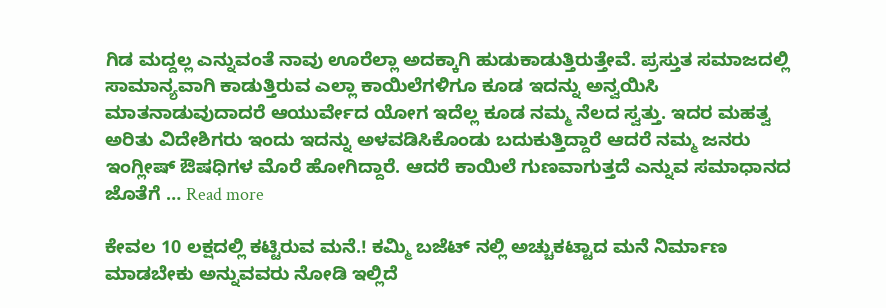ಗಿಡ ಮದ್ದಲ್ಲ ಎನ್ನುವಂತೆ ನಾವು ಊರೆಲ್ಲಾ ಅದಕ್ಕಾಗಿ ಹುಡುಕಾಡುತ್ತಿರುತ್ತೇವೆ. ಪ್ರಸ್ತುತ ಸಮಾಜದಲ್ಲಿ ಸಾಮಾನ್ಯವಾಗಿ ಕಾಡುತ್ತಿರುವ ಎಲ್ಲಾ ಕಾಯಿಲೆಗಳಿಗೂ ಕೂಡ ಇದನ್ನು ಅನ್ವಯಿಸಿ ಮಾತನಾಡುವುದಾದರೆ ಆಯುರ್ವೇದ ಯೋಗ ಇದೆಲ್ಲ ಕೂಡ ನಮ್ಮ ನೆಲದ ಸ್ವತ್ತು. ಇದರ ಮಹತ್ವ ಅರಿತು ವಿದೇಶಿಗರು ಇಂದು ಇದನ್ನು ಅಳವಡಿಸಿಕೊಂಡು ಬದುಕುತ್ತಿದ್ದಾರೆ ಆದರೆ ನಮ್ಮ ಜನರು ಇಂಗ್ಲೀಷ್ ಔಷಧಿಗಳ ಮೊರೆ ಹೋಗಿದ್ದಾರೆ. ಆದರೆ ಕಾಯಿಲೆ ಗುಣವಾಗುತ್ತದೆ ಎನ್ನುವ ಸಮಾಧಾನದ ಜೊತೆಗೆ … Read more

ಕೇವಲ 10 ಲಕ್ಷದಲ್ಲಿ ಕಟ್ಟಿರುವ ಮನೆ.! ಕಮ್ಮಿ ಬಜೆಟ್ ನಲ್ಲಿ ಅಚ್ಚುಕಟ್ಟಾದ ಮನೆ ನಿರ್ಮಾಣ ಮಾಡಬೇಕು ಅನ್ನುವವರು ನೋಡಿ ಇಲ್ಲಿದೆ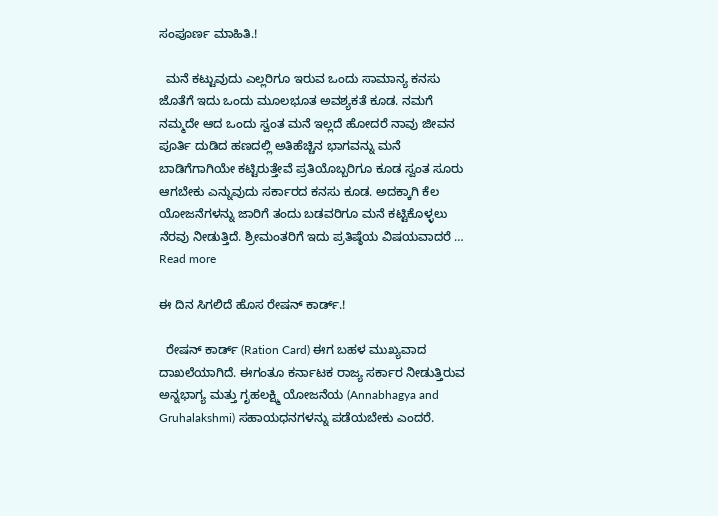ಸಂಪೂರ್ಣ ಮಾಹಿತಿ.!

  ಮನೆ ಕಟ್ಟುವುದು ಎಲ್ಲರಿಗೂ ಇರುವ ಒಂದು ಸಾಮಾನ್ಯ ಕನಸು ಜೊತೆಗೆ ಇದು ಒಂದು ಮೂಲಭೂತ ಅವಶ್ಯಕತೆ ಕೂಡ. ನಮಗೆ ನಮ್ಮದೇ ಆದ ಒಂದು ಸ್ವಂತ ಮನೆ ಇಲ್ಲದೆ ಹೋದರೆ ನಾವು ಜೀವನ ಪೂರ್ತಿ ದುಡಿದ ಹಣದಲ್ಲಿ ಅತಿಹೆಚ್ಚಿನ ಭಾಗವನ್ನು ಮನೆ ಬಾಡಿಗೆಗಾಗಿಯೇ ಕಟ್ಟಿರುತ್ತೇವೆ ಪ್ರತಿಯೊಬ್ಬರಿಗೂ ಕೂಡ ಸ್ವಂತ ಸೂರು ಆಗಬೇಕು ಎನ್ನುವುದು ಸರ್ಕಾರದ ಕನಸು ಕೂಡ. ಅದಕ್ಕಾಗಿ ಕೆಲ ಯೋಜನೆಗಳನ್ನು ಜಾರಿಗೆ ತಂದು ಬಡವರಿಗೂ ಮನೆ ಕಟ್ಟಿಕೊಳ್ಳಲು ನೆರವು ನೀಡುತ್ತಿದೆ. ಶ್ರೀಮಂತರಿಗೆ ಇದು ಪ್ರತಿಷ್ಠೆಯ ವಿಷಯವಾದರೆ … Read more

ಈ ದಿನ ಸಿಗಲಿದೆ ಹೊಸ ರೇಷನ್ ಕಾರ್ಡ್.!

  ರೇಷನ್ ಕಾರ್ಡ್ (Ration Card) ಈಗ ಬಹಳ ಮುಖ್ಯವಾದ ದಾಖಲೆಯಾಗಿದೆ. ಈಗಂತೂ ಕರ್ನಾಟಕ ರಾಜ್ಯ ಸರ್ಕಾರ ನೀಡುತ್ತಿರುವ ಅನ್ನಭಾಗ್ಯ ಮತ್ತು ಗೃಹಲಕ್ಷ್ಮಿ ಯೋಜನೆಯ (Annabhagya and Gruhalakshmi) ಸಹಾಯಧನಗಳನ್ನು ಪಡೆಯಬೇಕು ಎಂದರೆ.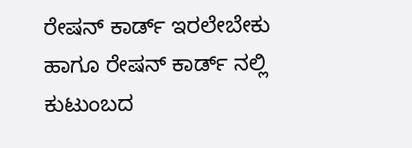ರೇಷನ್ ಕಾರ್ಡ್ ಇರಲೇಬೇಕು ಹಾಗೂ ರೇಷನ್ ಕಾರ್ಡ್ ನಲ್ಲಿ ಕುಟುಂಬದ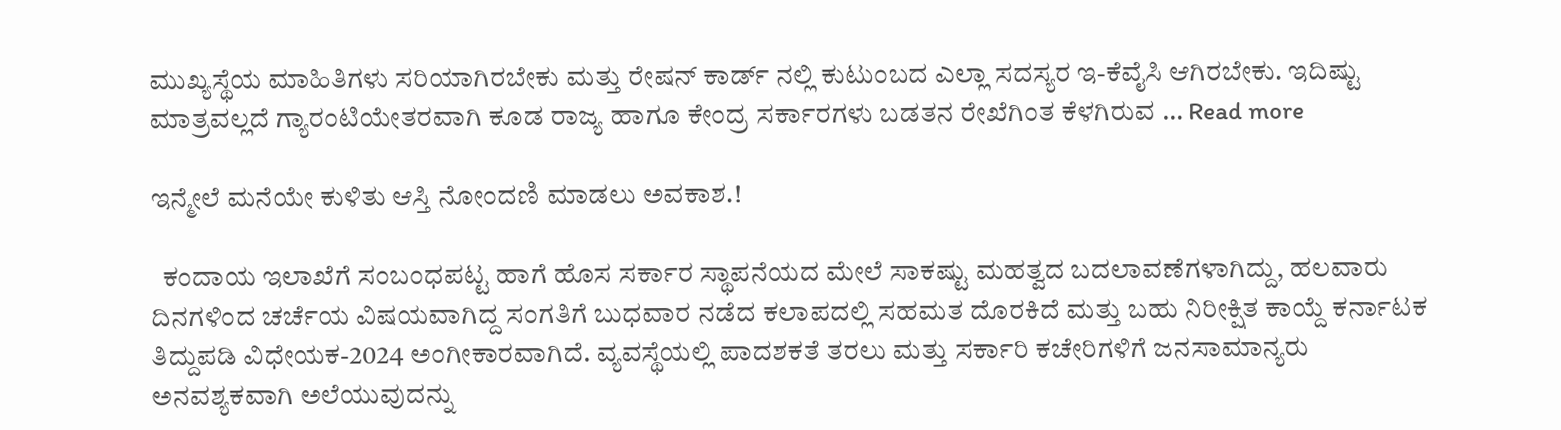ಮುಖ್ಯಸ್ಥೆಯ ಮಾಹಿತಿಗಳು ಸರಿಯಾಗಿರಬೇಕು ಮತ್ತು ರೇಷನ್ ಕಾರ್ಡ್ ನಲ್ಲಿ ಕುಟುಂಬದ ಎಲ್ಲಾ ಸದಸ್ಯರ ಇ-ಕೆವೈಸಿ ಆಗಿರಬೇಕು. ಇದಿಷ್ಟು ಮಾತ್ರವಲ್ಲದೆ ಗ್ಯಾರಂಟಿಯೇತರವಾಗಿ ಕೂಡ ರಾಜ್ಯ ಹಾಗೂ ಕೇಂದ್ರ ಸರ್ಕಾರಗಳು ಬಡತನ ರೇಖೆಗಿಂತ ಕೆಳಗಿರುವ … Read more

ಇನ್ಮೇಲೆ ಮನೆಯೇ ಕುಳಿತು ಆಸ್ತಿ ನೋಂದಣಿ ಮಾಡಲು ಅವಕಾಶ.!

  ಕಂದಾಯ ಇಲಾಖೆಗೆ ಸಂಬಂಧಪಟ್ಟ ಹಾಗೆ ಹೊಸ ಸರ್ಕಾರ ಸ್ಥಾಪನೆಯದ ಮೇಲೆ ಸಾಕಷ್ಟು ಮಹತ್ವದ ಬದಲಾವಣೆಗಳಾಗಿದ್ದು, ಹಲವಾರು ದಿನಗಳಿಂದ ಚರ್ಚೆಯ ವಿಷಯವಾಗಿದ್ದ ಸಂಗತಿಗೆ ಬುಧವಾರ ನಡೆದ ಕಲಾಪದಲ್ಲಿ ಸಹಮತ ದೊರಕಿದೆ ಮತ್ತು ಬಹು ನಿರೀಕ್ಷಿತ ಕಾಯ್ದೆ ಕರ್ನಾಟಕ ತಿದ್ದುಪಡಿ ವಿಧೇಯಕ-2024 ಅಂಗೀಕಾರವಾಗಿದೆ. ವ್ಯವಸ್ಥೆಯಲ್ಲಿ ಪಾದಶಕತೆ ತರಲು ಮತ್ತು ಸರ್ಕಾರಿ ಕಚೇರಿಗಳಿಗೆ ಜನಸಾಮಾನ್ಯರು ಅನವಶ್ಯಕವಾಗಿ ಅಲೆಯುವುದನ್ನು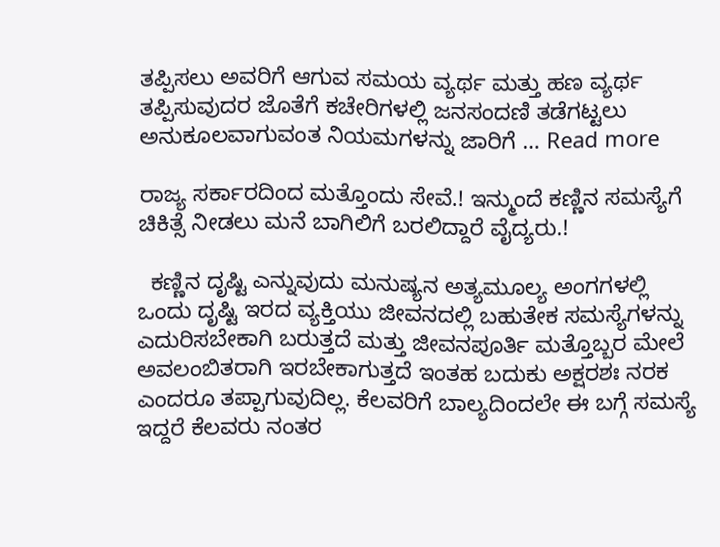ತಪ್ಪಿಸಲು ಅವರಿಗೆ ಆಗುವ ಸಮಯ ವ್ಯರ್ಥ ಮತ್ತು ಹಣ ವ್ಯರ್ಥ ತಪ್ಪಿಸುವುದರ ಜೊತೆಗೆ ಕಚೇರಿಗಳಲ್ಲಿ ಜನಸಂದಣಿ ತಡೆಗಟ್ಟಲು ಅನುಕೂಲವಾಗುವಂತ ನಿಯಮಗಳನ್ನು ಜಾರಿಗೆ … Read more

ರಾಜ್ಯ ಸರ್ಕಾರದಿಂದ ಮತ್ತೊಂದು ಸೇವೆ.! ಇನ್ಮುಂದೆ ಕಣ್ಣಿನ ಸಮಸ್ಯೆಗೆ ಚಿಕಿತ್ಸೆ ನೀಡಲು ಮನೆ ಬಾಗಿಲಿಗೆ ಬರಲಿದ್ದಾರೆ ವೈದ್ಯರು.!

  ಕಣ್ಣಿನ ದೃಷ್ಟಿ ಎನ್ನುವುದು ಮನುಷ್ಯನ ಅತ್ಯಮೂಲ್ಯ ಅಂಗಗಳಲ್ಲಿ ಒಂದು ದೃಷ್ಟಿ ಇರದ ವ್ಯಕ್ತಿಯು ಜೀವನದಲ್ಲಿ ಬಹುತೇಕ ಸಮಸ್ಯೆಗಳನ್ನು ಎದುರಿಸಬೇಕಾಗಿ ಬರುತ್ತದೆ ಮತ್ತು ಜೀವನಪೂರ್ತಿ ಮತ್ತೊಬ್ಬರ ಮೇಲೆ ಅವಲಂಬಿತರಾಗಿ ಇರಬೇಕಾಗುತ್ತದೆ ಇಂತಹ ಬದುಕು ಅಕ್ಷರಶಃ ನರಕ ಎಂದರೂ ತಪ್ಪಾಗುವುದಿಲ್ಲ. ಕೆಲವರಿಗೆ ಬಾಲ್ಯದಿಂದಲೇ ಈ ಬಗ್ಗೆ ಸಮಸ್ಯೆ ಇದ್ದರೆ ಕೆಲವರು ನಂತರ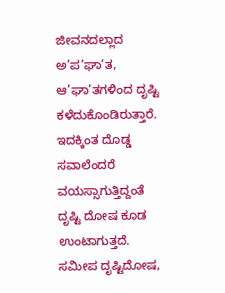ಜೀವನದಲ್ಲಾದ ಅ’ಪ’ಘಾ’ತ, ಆ’ಘಾ’ತಗಳಿಂದ ದೃಷ್ಟಿ ಕಳೆದುಕೊಂಡಿರುತ್ತಾರೆ. ಇದಕ್ಕಿಂತ ದೊಡ್ಡ ಸವಾಲೆಂದರೆ ವಯಸ್ಸಾಗುತ್ತಿದ್ದಂತೆ ದೃಷ್ಟಿ ದೋಷ ಕೂಡ ಉಂಟಾಗುತ್ತದೆ. ಸಮೀಪ ದೃಷ್ಟಿದೋಷ,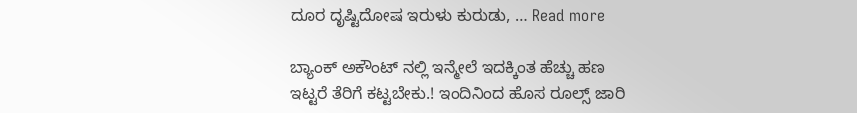ದೂರ ದೃಷ್ಟಿದೋಷ ಇರುಳು ಕುರುಡು, … Read more

ಬ್ಯಾಂಕ್ ಅಕೌಂಟ್ ನಲ್ಲಿ ಇನ್ಮೇಲೆ ಇದಕ್ಕಿಂತ ಹೆಚ್ಚು ಹಣ ಇಟ್ಟರೆ ತೆರಿಗೆ ಕಟ್ಟಬೇಕು.! ಇಂದಿನಿಂದ ಹೊಸ ರೂಲ್ಸ್ ಜಾರಿ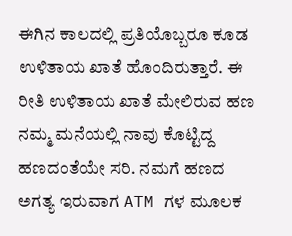ಈಗಿನ ಕಾಲದಲ್ಲಿ ಪ್ರತಿಯೊಬ್ಬರೂ ಕೂಡ ಉಳಿತಾಯ ಖಾತೆ ಹೊಂದಿರುತ್ತಾರೆ. ಈ ರೀತಿ ಉಳಿತಾಯ ಖಾತೆ ಮೇಲಿರುವ ಹಣ ನಮ್ಮ ಮನೆಯಲ್ಲಿ ನಾವು ಕೊಟ್ಟಿದ್ದ ಹಣದಂತೆಯೇ ಸರಿ. ನಮಗೆ ಹಣದ ಅಗತ್ಯ ಇರುವಾಗ ATM ಗಳ ಮೂಲಕ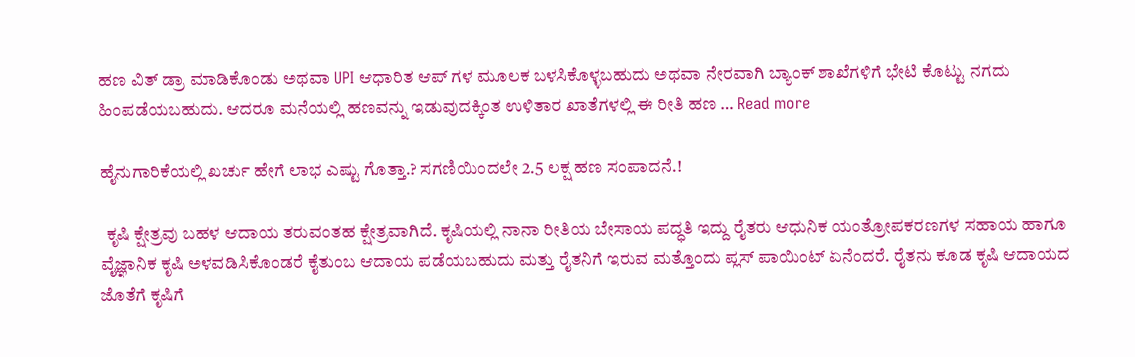ಹಣ ವಿತ್ ಡ್ರಾ ಮಾಡಿಕೊಂಡು ಅಥವಾ UPI ಆಧಾರಿತ ಆಪ್ ಗಳ ಮೂಲಕ ಬಳಸಿಕೊಳ್ಳಬಹುದು ಅಥವಾ ನೇರವಾಗಿ ಬ್ಯಾಂಕ್ ಶಾಖೆಗಳಿಗೆ ಭೇಟಿ ಕೊಟ್ಟು ನಗದು ಹಿಂಪಡೆಯಬಹುದು. ಆದರೂ ಮನೆಯಲ್ಲಿ ಹಣವನ್ನು ಇಡುವುದಕ್ಕಿಂತ ಉಳಿತಾರ ಖಾತೆಗಳಲ್ಲಿ ಈ ರೀತಿ ಹಣ … Read more

ಹೈನುಗಾರಿಕೆಯಲ್ಲಿ ಖರ್ಚು ಹೇಗೆ ಲಾಭ ಎಷ್ಟು ಗೊತ್ತಾ.? ಸಗಣಿಯಿಂದಲೇ 2.5 ಲಕ್ಷ ಹಣ ಸಂಪಾದನೆ.!

  ಕೃಷಿ ಕ್ಷೇತ್ರವು ಬಹಳ ಆದಾಯ ತರುವಂತಹ ಕ್ಷೇತ್ರವಾಗಿದೆ. ಕೃಷಿಯಲ್ಲಿ ನಾನಾ ರೀತಿಯ ಬೇಸಾಯ ಪದ್ಧತಿ ಇದ್ದು ರೈತರು ಆಧುನಿಕ ಯಂತ್ರೋಪಕರಣಗಳ ಸಹಾಯ ಹಾಗೂ ವೈಜ್ಞಾನಿಕ ಕೃಷಿ ಅಳವಡಿಸಿಕೊಂಡರೆ ಕೈತುಂಬ ಆದಾಯ ಪಡೆಯಬಹುದು ಮತ್ತು ರೈತನಿಗೆ ಇರುವ ಮತ್ತೊಂದು ಪ್ಲಸ್ ಪಾಯಿಂಟ್ ಏನೆಂದರೆ. ರೈತನು ಕೂಡ ಕೃಷಿ ಆದಾಯದ ಜೊತೆಗೆ ಕೃಷಿಗೆ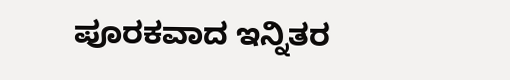ಪೂರಕವಾದ ಇನ್ನಿತರ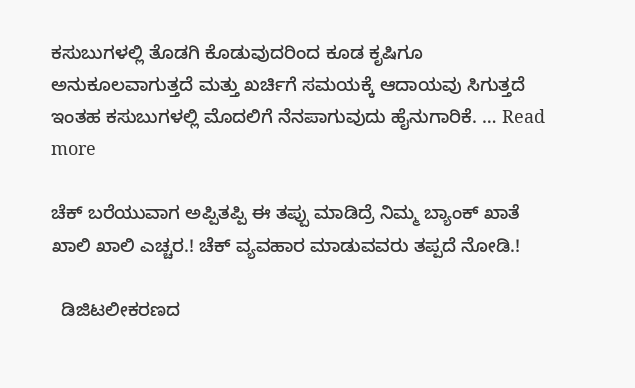ಕಸುಬುಗಳಲ್ಲಿ ತೊಡಗಿ ಕೊಡುವುದರಿಂದ ಕೂಡ ಕೃಷಿಗೂ ಅನುಕೂಲವಾಗುತ್ತದೆ ಮತ್ತು ಖರ್ಚಿಗೆ ಸಮಯಕ್ಕೆ ಆದಾಯವು ಸಿಗುತ್ತದೆ ಇಂತಹ ಕಸುಬುಗಳಲ್ಲಿ ಮೊದಲಿಗೆ ನೆನಪಾಗುವುದು ಹೈನುಗಾರಿಕೆ. … Read more

ಚೆಕ್ ಬರೆಯುವಾಗ ಅಪ್ಪಿತಪ್ಪಿ ಈ ತಪ್ಪು ಮಾಡಿದ್ರೆ ನಿಮ್ಮ ಬ್ಯಾಂಕ್ ಖಾತೆ ಖಾಲಿ ಖಾಲಿ ಎಚ್ಚರ.! ಚೆಕ್ ವ್ಯವಹಾರ ಮಾಡುವವರು ತಪ್ಪದೆ ನೋಡಿ.!

  ಡಿಜಿಟಲೀಕರಣದ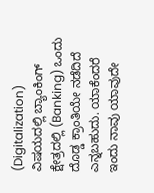(Digitalization) ವಿಷಯದಲ್ಲಿ ಬ್ಯಾಂಕಿಂಗ್ ಕ್ಷೇತ್ರದಲ್ಲಿ (Banking) ಒಂದು ದೊಡ್ಡ ಕ್ರಾಂತಿಯೇ ನಡೆದಿದೆ ಎನ್ನಬಹುದು. ಯಾಕೆಂದರೆ ಇಂದು ನಾವು ಯಾವುದೇ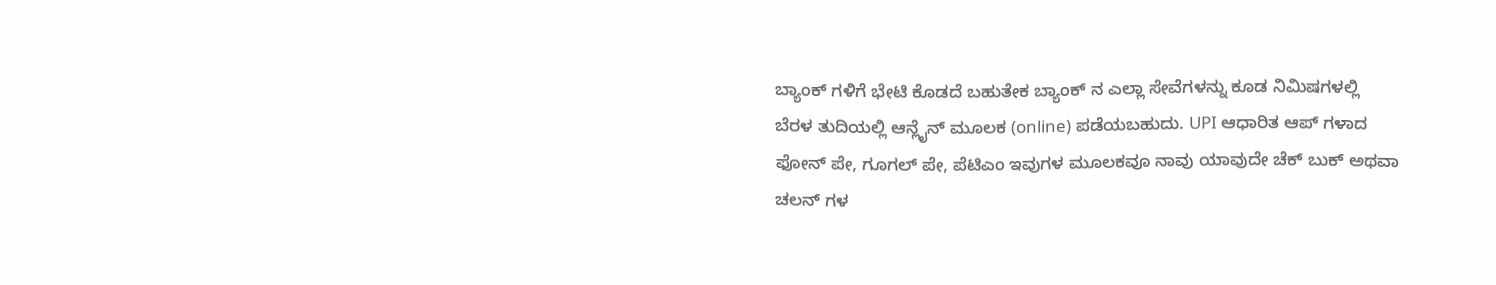ಬ್ಯಾಂಕ್ ಗಳಿಗೆ ಭೇಟಿ ಕೊಡದೆ ಬಹುತೇಕ ಬ್ಯಾಂಕ್ ನ ಎಲ್ಲಾ ಸೇವೆಗಳನ್ನು ಕೂಡ ನಿಮಿಷಗಳಲ್ಲಿ ಬೆರಳ ತುದಿಯಲ್ಲಿ ಆನ್ಲೈನ್ ಮೂಲಕ (online) ಪಡೆಯಬಹುದು. UPI ಆಧಾರಿತ ಆಪ್ ಗಳಾದ ಫೋನ್ ಪೇ, ಗೂಗಲ್ ಪೇ, ಪೆಟಿಎಂ ಇವುಗಳ ಮೂಲಕವೂ ನಾವು ಯಾವುದೇ ಚೆಕ್ ಬುಕ್ ಅಥವಾ ಚಲನ್ ಗಳ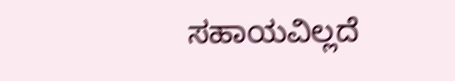ಸಹಾಯವಿಲ್ಲದೆ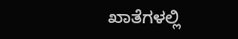ಖಾತೆಗಳಲ್ಲಿ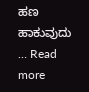ಹಣ ಹಾಕುವುದು … Read more